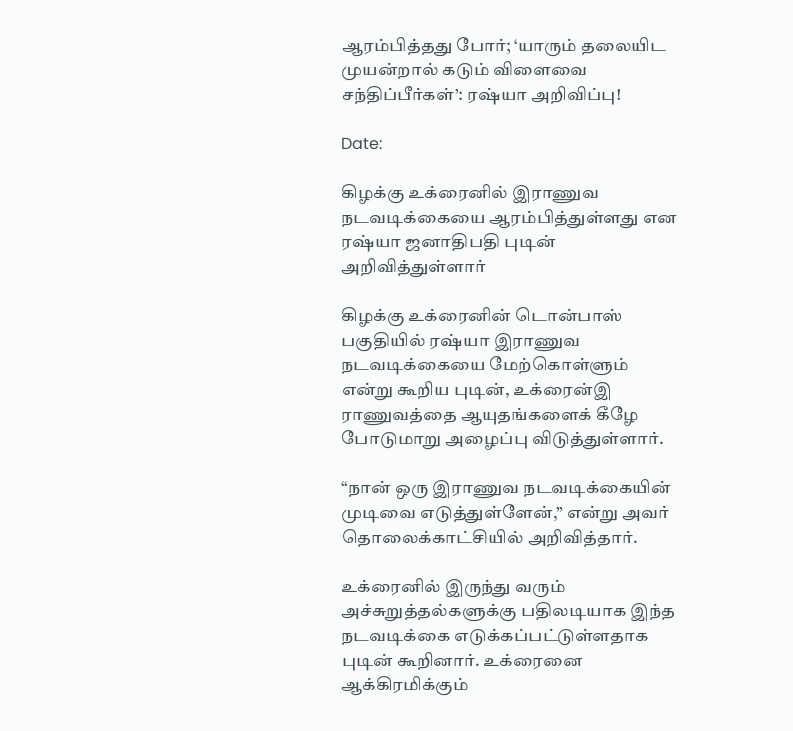ஆரம்பித்தது போர்; ‘யாரும் தலையிட முயன்றால் கடும் விளைவை சந்திப்பீர்கள்’: ரஷ்யா அறிவிப்பு!

Date:

கிழக்கு உக்ரைனில் இராணுவ நடவடிக்கையை ஆரம்பித்துள்ளது என ரஷ்யா ஜனாதிபதி புடின் அறிவித்துள்ளார்

கிழக்கு உக்ரைனின் டொன்பாஸ் பகுதியில் ரஷ்யா இராணுவ நடவடிக்கையை மேற்கொள்ளும் என்று கூறிய புடின், உக்ரைன்இ ராணுவத்தை ஆயுதங்களைக் கீழே போடுமாறு அழைப்பு விடுத்துள்ளார்.

“நான் ஒரு இராணுவ நடவடிக்கையின் முடிவை எடுத்துள்ளேன்,” என்று அவர் தொலைக்காட்சியில் அறிவித்தார்.

உக்ரைனில் இருந்து வரும் அச்சுறுத்தல்களுக்கு பதிலடியாக இந்த நடவடிக்கை எடுக்கப்பட்டுள்ளதாக புடின் கூறினார். உக்ரைனை ஆக்கிரமிக்கும்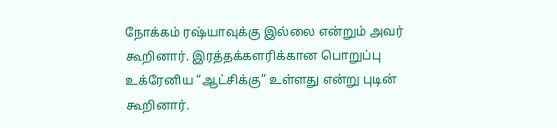நோக்கம் ரஷ்யாவுக்கு இல்லை என்றும் அவர் கூறினார். இரத்தக்களரிக்கான பொறுப்பு உக்ரேனிய “ஆட்சிக்கு” உள்ளது என்று புடின் கூறினார்.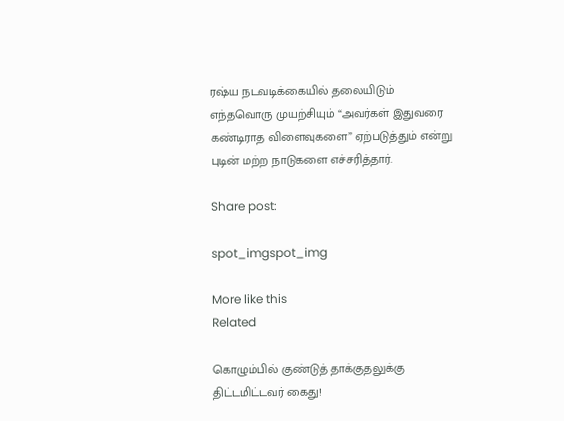ரஷ்ய நடவடிக்கையில் தலையிடும் எந்தவொரு முயற்சியும் “அவர்கள் இதுவரை கண்டிராத விளைவுகளை” ஏற்படுத்தும் என்று புடின் மற்ற நாடுகளை எச்சரித்தார்.

Share post:

spot_imgspot_img

More like this
Related

கொழும்பில் குண்டுத் தாக்குதலுக்கு திட்டமிட்டவர் கைது!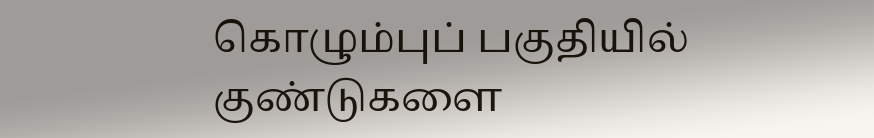கொழும்புப் பகுதியில் குண்டுகளை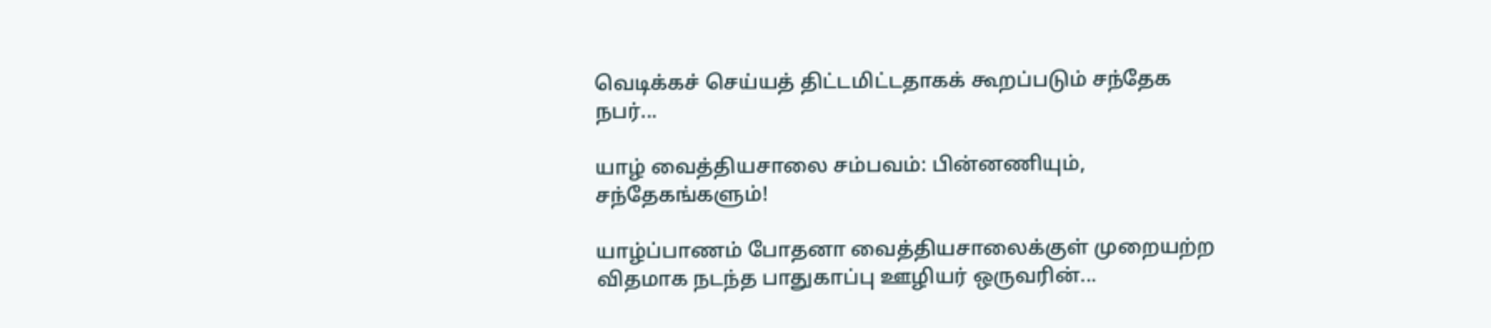வெடிக்கச் செய்யத் திட்டமிட்டதாகக் கூறப்படும் சந்தேக நபர்...

யாழ் வைத்தியசாலை சம்பவம்: பின்னணியும், சந்தேகங்களும்!

யாழ்ப்பாணம் போதனா வைத்தியசாலைக்குள் முறையற்ற விதமாக நடந்த பாதுகாப்பு ஊழியர் ஒருவரின்...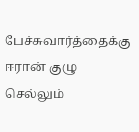பேச்சுவார்த்தைக்கு ஈரான் குழு செல்லும்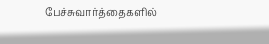பேச்சுவார்த்தைகளில்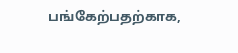பங்கேற்பதற்காக,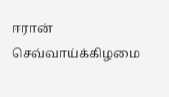ஈரான் செவ்வாய்க்கிழமை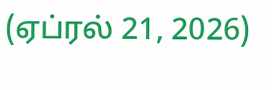(ஏப்ரல் 21, 2026)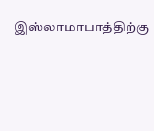இஸ்லாமாபாத்திற்கு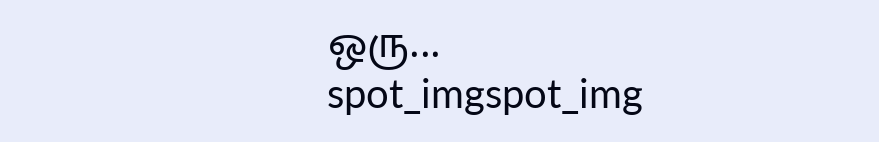ஒரு...
spot_imgspot_img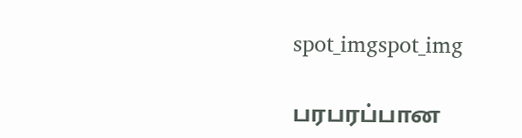spot_imgspot_img

பரபரப்பான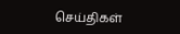செய்திகள்